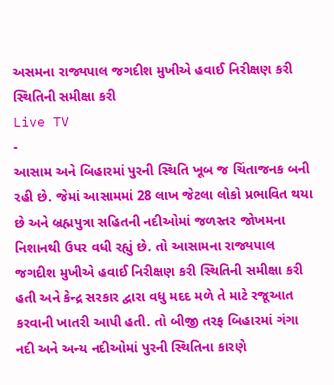અસમના રાજ્યપાલ જગદીશ મુખીએ હવાઈ નિરીક્ષણ કરી સ્થિતિની સમીક્ષા કરી
Live TV
-
આસામ અને બિહારમાં પુરની સ્થિતિ ખૂબ જ ચિંતાજનક બની રહી છે. જેમાં આસામમાં 28 લાખ જેટલા લોકો પ્રભાવિત થયા છે અને બ્રહ્મપુત્રા સહિતની નદીઓમાં જળસ્તર જોખમના નિશાનથી ઉપર વધી રહ્યું છે. તો આસામના રાજ્યપાલ જગદીશ મુખીએ હવાઈ નિરીક્ષણ કરી સ્થિતિની સમીક્ષા કરી હતી અને કેન્દ્ર સરકાર દ્વારા વધુ મદદ મળે તે માટે રજૂઆત કરવાની ખાતરી આપી હતી. તો બીજી તરફ બિહારમાં ગંગા નદી અને અન્ય નદીઓમાં પુરની સ્થિતિના કારણે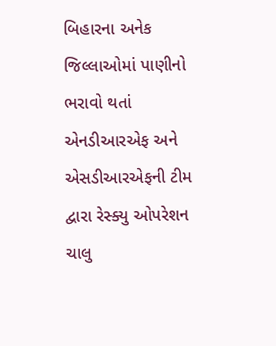બિહારના અનેક જિલ્લાઓમાં પાણીનો ભરાવો થતાં એનડીઆરએફ અને એસડીઆરએફની ટીમ દ્વારા રેસ્ક્યુ ઓપરેશન ચાલુ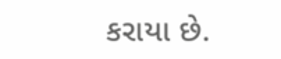કરાયા છે.